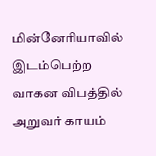மின்னேரியாவில் இடம்பெற்ற வாகன விபத்தில் அறுவர் காயம்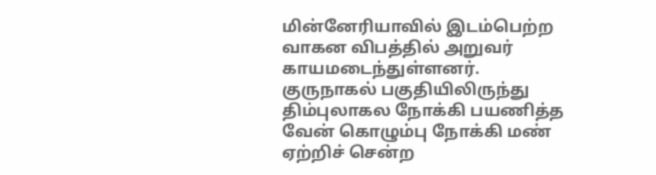மின்னேரியாவில் இடம்பெற்ற வாகன விபத்தில் அறுவர் காயமடைந்துள்ளனர்.
குருநாகல் பகுதியிலிருந்து திம்புலாகல நோக்கி பயணித்த வேன் கொழும்பு நோக்கி மண் ஏற்றிச் சென்ற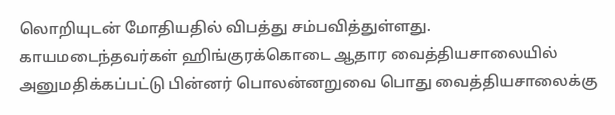லொறியுடன் மோதியதில் விபத்து சம்பவித்துள்ளது.
காயமடைந்தவர்கள் ஹிங்குரக்கொடை ஆதார வைத்தியசாலையில் அனுமதிக்கப்பட்டு பின்னர் பொலன்னறுவை பொது வைத்தியசாலைக்கு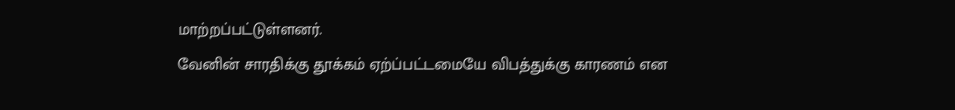மாற்றப்பட்டுள்ளனர்.
வேனின் சாரதிக்கு தூக்கம் ஏற்ப்பட்டமையே விபத்துக்கு காரணம் என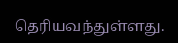தெரியவந்துள்ளது.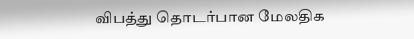விபத்து தொடர்பான மேலதிக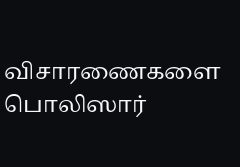விசாரணைகளை பொலிஸார்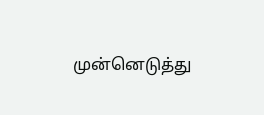முன்னெடுத்து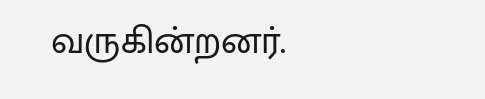வருகின்றனர்.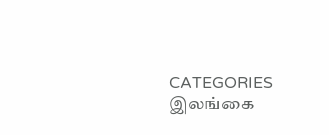CATEGORIES இலங்கை